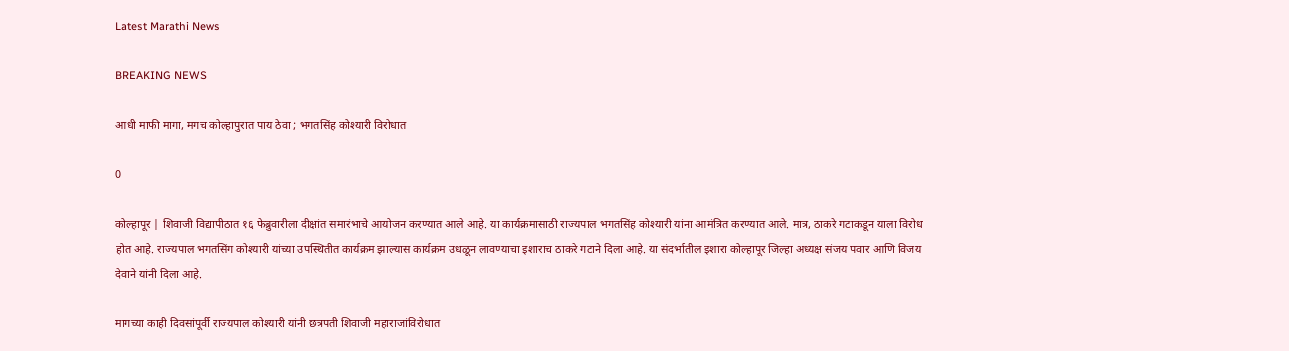Latest Marathi News

BREAKING NEWS

आधी माफी मागा, मगच कोल्हापुरात पाय ठेवा ; भगतसिंह कोश्यारी विरोधात

0

कोल्हापूर | शिवाजी विद्यापीठात १६ फेब्रुवारीला दीक्षांत समारंभाचे आयोजन करण्यात आले आहे. या कार्यक्रमासाठी राज्यपाल भगतसिंह कोश्यारी यांना आमंत्रित करण्यात आले. मात्र, ठाकरे गटाकडून याला विरोध होत आहे. राज्यपाल भगतसिंग कोश्यारी यांच्या उपस्थितीत कार्यक्रम झाल्यास कार्यक्रम उधळून लावण्याचा इशाराच ठाकरे गटाने दिला आहे. या संदर्भातील इशारा कोल्हापूर जिल्हा अध्यक्ष संजय पवार आणि विजय देवाने यांनी दिला आहे.

मागच्या काही दिवसांपूर्वी राज्यपाल कोश्यारी यांनी छत्रपती शिवाजी महाराजांविरोधात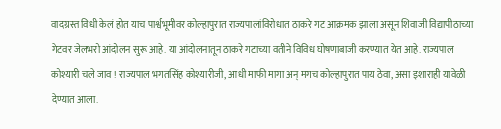वादग्रस्त विधी केलं होत याच पार्श्वभूमीवर कोल्हापुरात राज्यपालांविरोधात ठाकरे गट आक्रमक झाला असून शिवाजी विद्यापीठाच्या गेटवर जेलभरो आंदोलन सुरू आहे. या आंदोलनातून ठाकरे गटाच्या वतीने विविध घोषणाबाजी करण्यात येत आहे. राज्यपाल कोश्यारी चले जाव ! राज्यपाल भगतसिंह कोश्यारीजी, आधी माफी मागा अन् मगच कोल्हापुरात पाय ठेवा, असा इशाराही यावेळी देण्यात आला.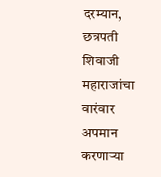दरम्यान, छत्रपती शिवाजी महाराजांचा वारंवार अपमान करणाऱ्या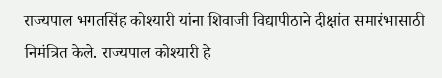राज्यपाल भगतसिंह कोश्यारी यांना शिवाजी विद्यापीठाने दीक्षांत समारंभासाठी निमंत्रित केले. राज्यपाल कोश्यारी हे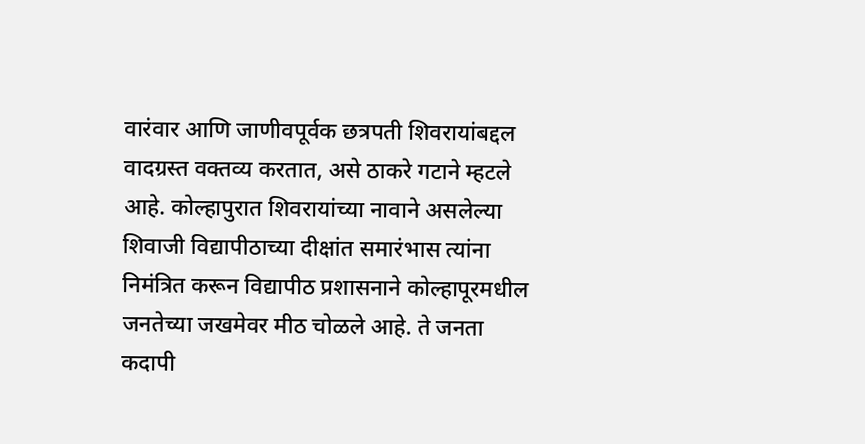वारंवार आणि जाणीवपूर्वक छत्रपती शिवरायांबद्दल वादग्रस्त वक्तव्य करतात, असे ठाकरे गटाने म्हटले आहे. कोल्हापुरात शिवरायांच्या नावाने असलेल्या शिवाजी विद्यापीठाच्या दीक्षांत समारंभास त्यांना निमंत्रित करून विद्यापीठ प्रशासनाने कोल्हापूरमधील जनतेच्या जखमेवर मीठ चोळले आहे. ते जनता कदापी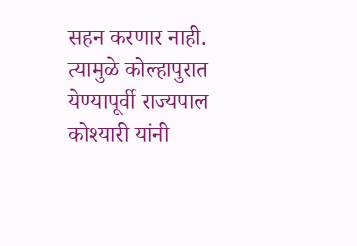सहन करणार नाही. त्यामुळे कोल्हापुरात येण्यापूर्वी राज्यपाल कोश्यारी यांनी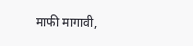माफी मागावी,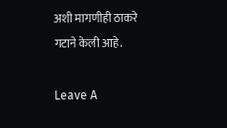अशी मागणीही ठाकरे गटाने केली आहे.

Leave A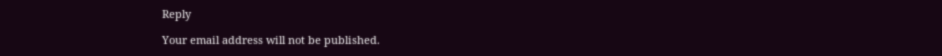Reply

Your email address will not be published.